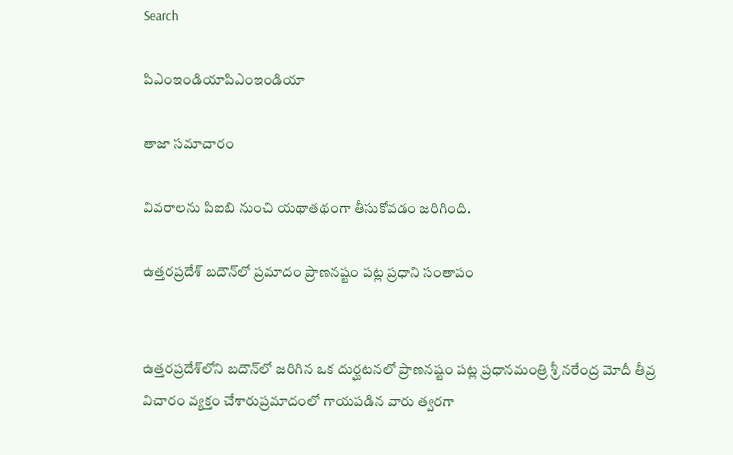Search

పిఎంఇండియాపిఎంఇండియా

తాజా స‌మాచారం

వివరాలను పిఐబి నుంచి యథాతథంగా తీసుకోవడం జరిగింది.

ఉత్తరప్రదేశ్‌ బదౌన్‌లో ప్రమాదం ప్రాణనష్టం పట్ల ప్రధాని సంతాపం


ఉత్తరప్రదేశ్‌లోని బదౌన్‌లో జరిగిన ఒక దుర్ఘటనలో ప్రాణనష్టం పట్ల ప్రధానమంత్రి శ్రీ నరేంద్ర మోదీ తీవ్ర విచారం వ్యక్తం చేశారుప్రమాదంలో గాయపడిన వారు త్వరగా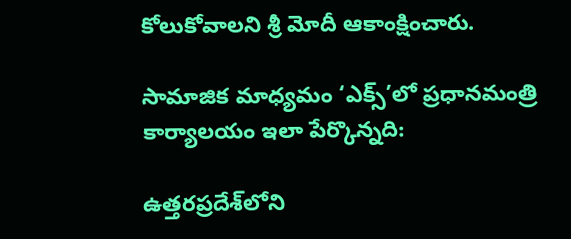కోలుకోవాలని శ్రీ మోదీ ఆకాంక్షించారు.

సామాజిక మాధ్యమం ‘ఎక్స్’లో ప్రధానమంత్రి కార్యాలయం ఇలా పేర్కొన్నది:

ఉత్తరప్రదేశ్‌లోని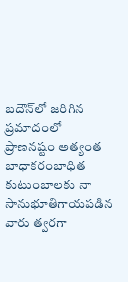బదౌన్‌లో జరిగిన ప్రమాదంలో ప్రాణనష్టం అత్యంత బాధాకరంబాధిత కుటుంబాలకు నా సానుభూతిగాయపడిన వారు త్వరగా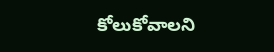కోలుకోవాలని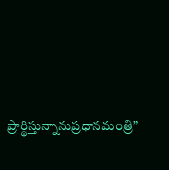ప్రార్థిస్తున్నానుప్రధానమంత్రి”